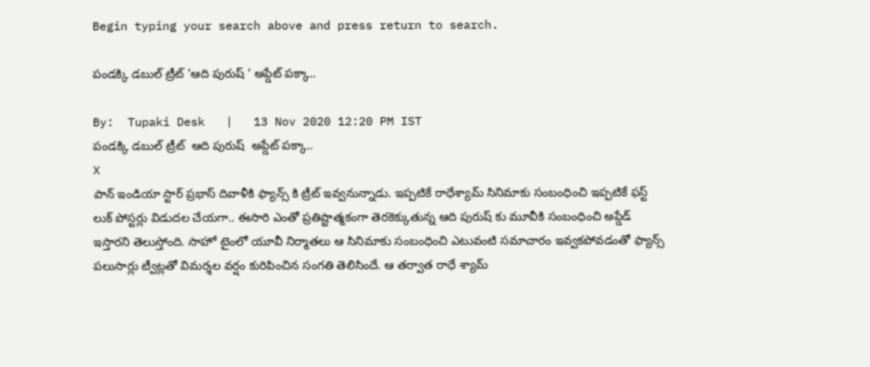Begin typing your search above and press return to search.

పండక్కి డబుల్ ట్రీట్ 'ఆది పురుష్ ' అప్డేట్ పక్కా..

By:  Tupaki Desk   |   13 Nov 2020 12:20 PM IST
పండక్కి డబుల్ ట్రీట్  ఆది పురుష్  అప్డేట్ పక్కా..
X
పాన్ ఇండియా స్టార్ ప్రభాస్ దివాళీకి ఫ్యాన్స్ కి ట్రీట్ ఇవ్వనున్నాడు. ఇప్పటికే రాధేశ్యామ్ సినిమాకు సంబంధించి ఇప్పటికే ఫస్ట్ లుక్ పోస్టర్లు విడుదల చేయగా.. ఈసారి ఎంతో ప్రతిష్టాత్మకంగా తెరకెక్కుతున్న ఆది పురుష్ కు మూవీకి సంబంధించి అప్డేడ్ ఇస్తారని తెలుస్తోంది. సాహో టైంలో యూవీ నిర్మాతలు ఆ సినిమాకు సంబంధించి ఎటువంటి సమాచారం ఇవ్వకపోవడంతో ఫ్యాన్స్ పలుసార్లు ట్వీట్లతో విమర్శల వర్షం కురిపించిన సంగతి తెలిసిందే. ఆ తర్వాత రాధే శ్యామ్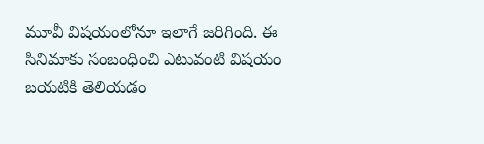మూవీ విషయంలోనూ ఇలాగే జరిగింది. ఈ సినిమాకు సంబంధించి ఎటువంటి విషయం బయటికి తెలియడం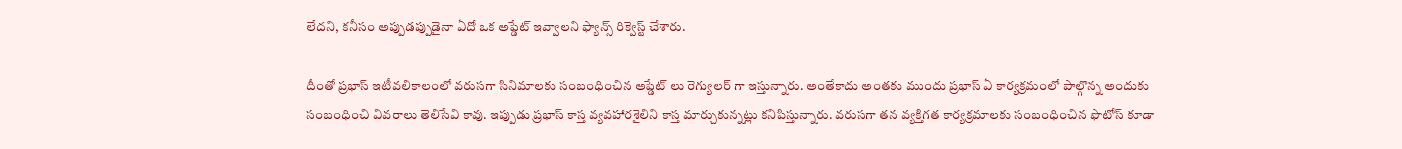లేదని, కనీసం అప్పుడప్పుడైనా ఏదో ఒక అప్డేట్ ఇవ్వాలని ఫ్యాన్స్ రిక్వెస్ట్ చేశారు.

దీంతో ప్రభాస్ ఇటీవలికాలంలో వరుసగా సినిమాలకు సంబంధించిన అప్డేట్ లు రెగ్యులర్ గా ఇస్తున్నారు. అంతేకాదు అంతకు ముందు ప్రభాస్ ఏ కార్యక్రమంలో పాల్గొన్న అందుకు సంబంధించి వివరాలు తెలిసేవి కావు. ఇప్పుడు ప్రభాస్ కాస్త వ్యవహారశైలిని కాస్త మార్చుకున్నట్లు కనిపిస్తున్నారు. వరుసగా తన వ్యక్తిగత కార్యక్రమాలకు సంబంధించిన ఫొటోస్ కూడా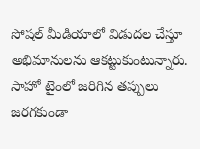సోషల్ మీడియాలో విడుదల చేస్తూ అభిమానులను ఆకట్టుకుంటున్నారు. సాహో టైంలో జరిగిన తప్పులు జరగకుండా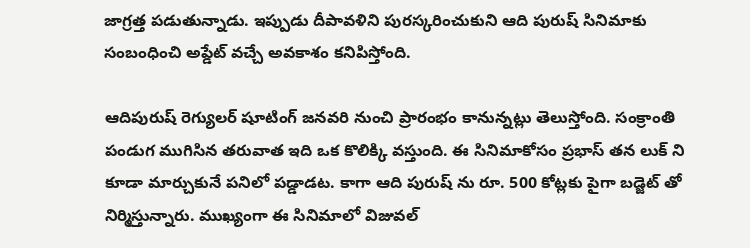జాగ్రత్త పడుతున్నాడు. ఇప్పుడు దీపావళిని పురస్కరించుకుని ఆది పురుష్ సినిమాకు సంబంధించి అప్డేట్ వచ్చే అవకాశం కనిపిస్తోంది.

ఆదిపురుష్ రెగ్యులర్ షూటింగ్ జనవరి నుంచి ప్రారంభం కానున్నట్లు తెలుస్తోంది. సంక్రాంతి పండుగ ముగిసిన తరువాత ఇది ఒక కొలిక్కి వస్తుంది. ఈ సినిమాకోసం ప్రభాస్ తన లుక్ ని కూడా మార్చుకునే పనిలో పడ్డాడట. కాగా ఆది పురుష్ ను రూ. 500 కోట్లకు పైగా బడ్జెట్ తో నిర్మిస్తున్నారు. ముఖ్యంగా ఈ సినిమాలో విజువల్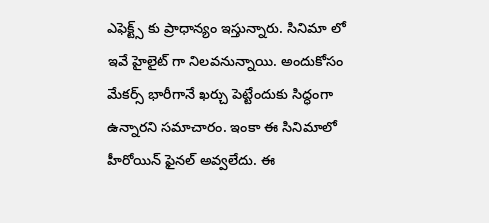ఎఫెక్ట్స్ కు ప్రాధాన్యం ఇస్తున్నారు. సినిమా లో ఇవే హైలైట్ గా నిలవనున్నాయి. అందుకోసం మేకర్స్ భారీగానే ఖర్చు పెట్టేందుకు సిద్ధంగా ఉన్నారని సమాచారం. ఇంకా ఈ సినిమాలో హీరోయిన్ ఫైనల్ అవ్వలేదు. ఈ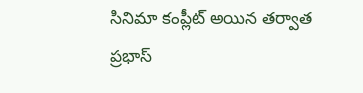సినిమా కంప్లీట్ అయిన తర్వాత ప్రభాస్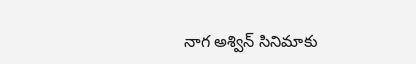నాగ అశ్విన్ సినిమాకు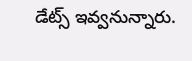డేట్స్ ఇవ్వనున్నారు.